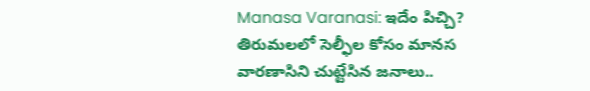Manasa Varanasi: ఇదేం పిచ్చి? తిరుమలలో సెల్ఫీల కోసం మానస వారణాసిని చుట్టేసిన జనాలు..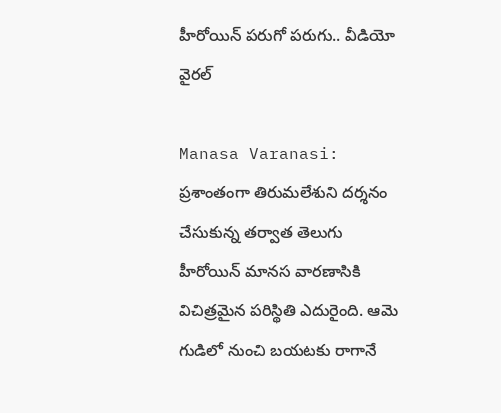హీరోయిన్ పరుగో పరుగు.. వీడియో వైరల్

Manasa Varanasi: ప్రశాంతంగా తిరుమలేశుని దర్శనం చేసుకున్న తర్వాత తెలుగు హీరోయిన్ మానస వారణాసికి విచిత్రమైన పరిస్థితి ఎదురైంది. ఆమె గుడిలో నుంచి బయటకు రాగానే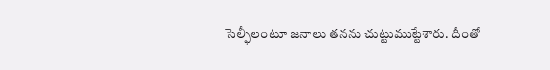సెల్ఫీలంటూ జనాలు తనను చుట్టుముట్టేశారు. దీంతో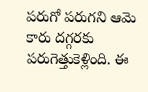పరుగో పరుగని ఆమె కారు దగ్గరకు పరుగెత్తుకెళ్లింది. ఈ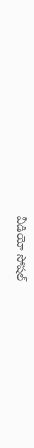వీడియో సోషల్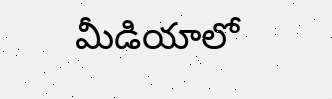మీడియాలో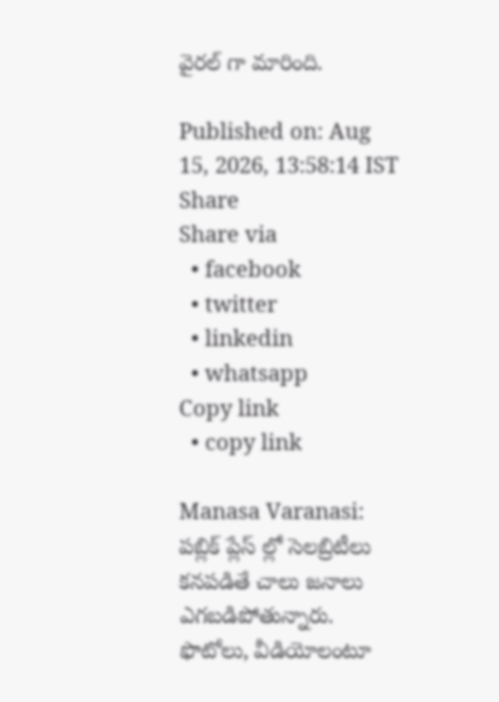వైరల్ గా మారింది.

Published on: Aug 15, 2026, 13:58:14 IST
Share
Share via
  • facebook
  • twitter
  • linkedin
  • whatsapp
Copy link
  • copy link

Manasa Varanasi: పబ్లిక్ ప్లేస్ ల్లో సెలబ్రిటీలు కనపడితే చాలు జనాలు ఎగబడిపోతున్నారు. ఫొటోలు, వీడియోలంటూ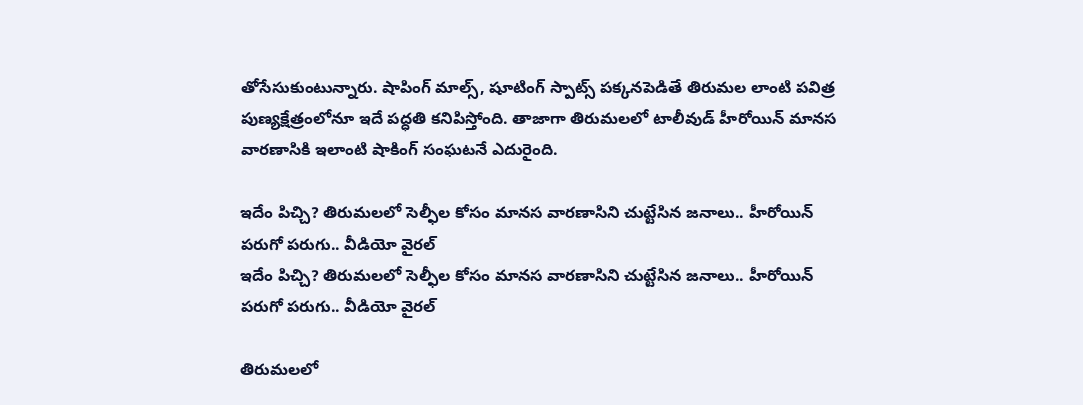తోసేసుకుంటున్నారు. షాపింగ్ మాల్స్, షూటింగ్ స్పాట్స్ పక్కనపెడితే తిరుమల లాంటి పవిత్ర పుణ్యక్షేత్రంలోనూ ఇదే పద్ధతి కనిపిస్తోంది. తాజాగా తిరుమలలో టాలీవుడ్ హీరోయిన్ మానస వారణాసికి ఇలాంటి షాకింగ్ సంఘటనే ఎదురైంది.

ఇదేం పిచ్చి? తిరుమలలో సెల్ఫీల కోసం మానస వారణాసిని చుట్టేసిన జనాలు.. హీరోయిన్ పరుగో పరుగు.. వీడియో వైరల్
ఇదేం పిచ్చి? తిరుమలలో సెల్ఫీల కోసం మానస వారణాసిని చుట్టేసిన జనాలు.. హీరోయిన్ పరుగో పరుగు.. వీడియో వైరల్

తిరుమలలో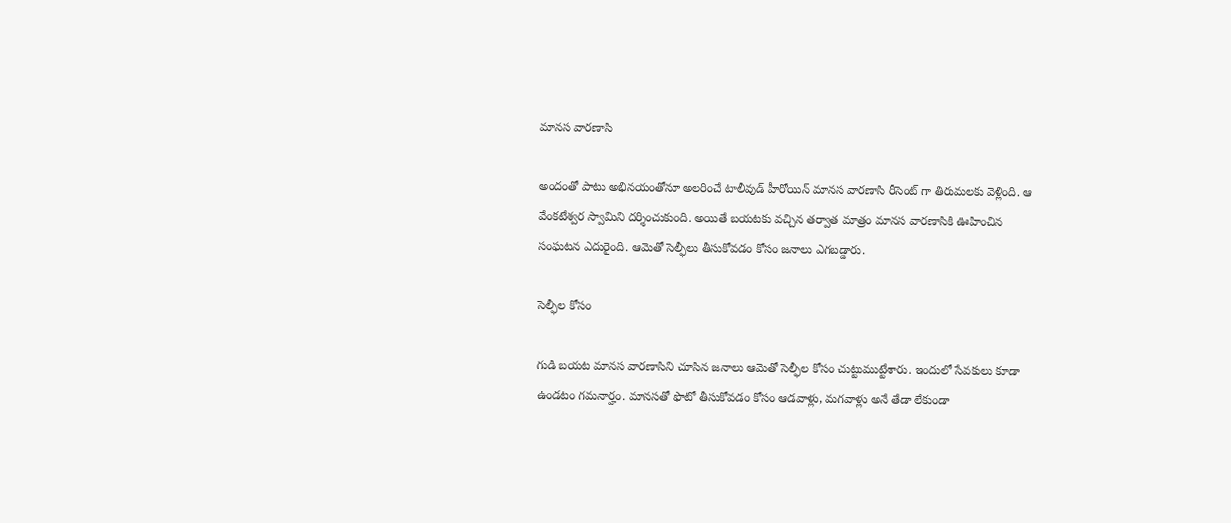మానస వారణాసి

అందంతో పాటు అభినయంతోనూ అలరించే టాలీవుడ్ హీరోయిన్ మానస వారణాసి రీసెంట్ గా తిరుమలకు వెళ్లింది. ఆ వేంకటేశ్వర స్వామిని దర్శించుకుంది. అయితే బయటకు వచ్చిన తర్వాత మాత్రం మానస వారణాసికి ఊహించిన సంఘటన ఎదురైంది. ఆమెతో సెల్ఫీలు తీసుకోవడం కోసం జనాలు ఎగబడ్డారు.

సెల్ఫీల కోసం

గుడి బయట మానస వారణాసిని చూసిన జనాలు ఆమెతో సెల్ఫీల కోసం చుట్టుముట్టేశారు. ఇందులో సేవకులు కూడా ఉండటం గమనార్హం. మానసతో ఫొటో తీసుకోవడం కోసం ఆడవాళ్లు, మగవాళ్లు అనే తేడా లేకుండా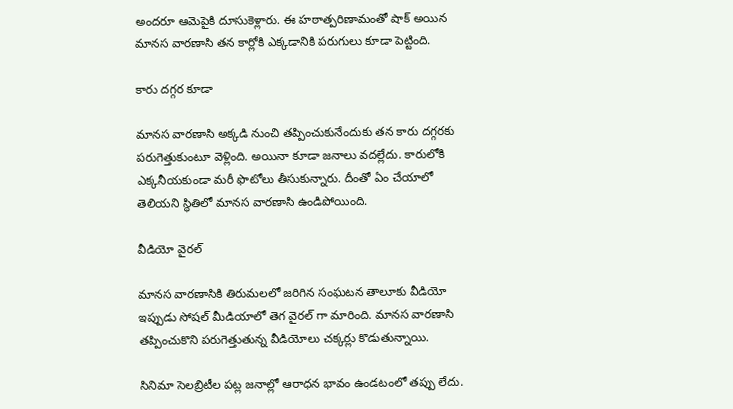అందరూ ఆమెపైకి దూసుకెళ్లారు. ఈ హఠాత్పరిణామంతో షాక్ అయిన మానస వారణాసి తన కార్లోకి ఎక్కడానికి పరుగులు కూడా పెట్టింది.

కారు దగ్గర కూడా

మానస వారణాసి అక్కడి నుంచి తప్పించుకునేందుకు తన కారు దగ్గరకు పరుగెత్తుకుంటూ వెళ్లింది. అయినా కూడా జనాలు వదల్లేదు. కారులోకి ఎక్కనీయకుండా మరీ ఫొటోలు తీసుకున్నారు. దీంతో ఏం చేయాలో తెలియని స్థితిలో మానస వారణాసి ఉండిపోయింది.

వీడియో వైరల్

మానస వారణాసికి తిరుమలలో జరిగిన సంఘటన తాలూకు వీడియో ఇప్పుడు సోషల్ మీడియాలో తెగ వైరల్ గా మారింది. మానస వారణాసి తప్పించుకొని పరుగెత్తుతున్న వీడియోలు చక్కర్లు కొడుతున్నాయి.

సినిమా సెలబ్రిటీల పట్ల జనాల్లో ఆరాధన భావం ఉండటంలో తప్పు లేదు.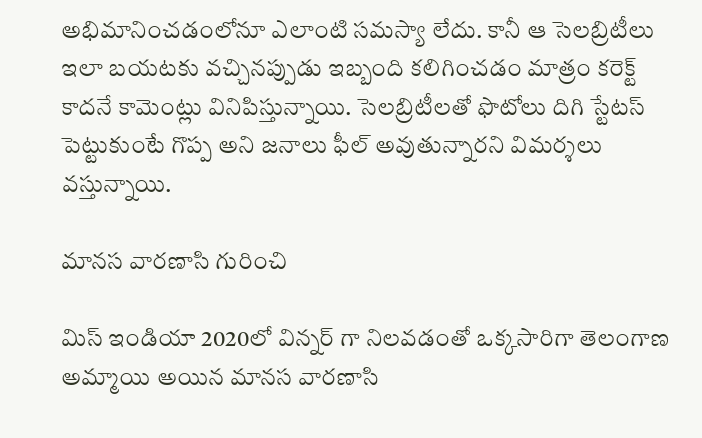అభిమానించడంలోనూ ఎలాంటి సమస్యా లేదు. కానీ ఆ సెలబ్రిటీలు ఇలా బయటకు వచ్చినప్పుడు ఇబ్బంది కలిగించడం మాత్రం కరెక్ట్ కాదనే కామెంట్లు వినిపిస్తున్నాయి. సెలబ్రిటీలతో ఫొటోలు దిగి స్టేటస్ పెట్టుకుంటే గొప్ప అని జనాలు ఫీల్ అవుతున్నారని విమర్శలు వస్తున్నాయి.

మానస వారణాసి గురించి

మిస్ ఇండియా 2020లో విన్నర్ గా నిలవడంతో ఒక్కసారిగా తెలంగాణ అమ్మాయి అయిన మానస వారణాసి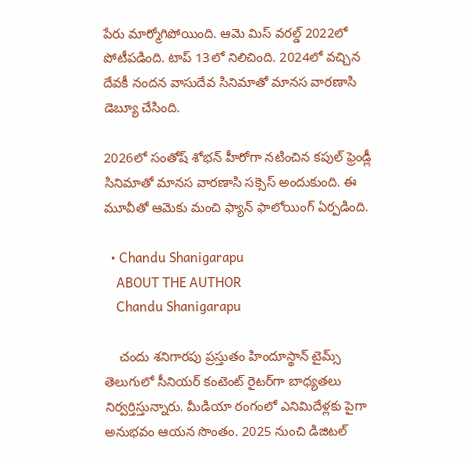పేరు మార్మోగిపోయింది. ఆమె మిస్ వరల్డ్ 2022లో పోటీపడింది. టాప్ 13లో నిలిచింది. 2024లో వచ్చిన దేవకీ నందన వాసుదేవ సినిమాతో మానస వారణాసి డెబ్యూ చేసింది.

2026లో సంతోష్ శోభన్ హీరోగా నటించిన కపుల్ ఫ్రెండ్లీ సినిమాతో మానస వారణాసి సక్సెస్ అందుకుంది. ఈ మూవీతో ఆమెకు మంచి ఫ్యాన్ ఫాలోయింగ్ ఏర్పడింది.

  • Chandu Shanigarapu
    ABOUT THE AUTHOR
    Chandu Shanigarapu

    చందు శనిగారపు ప్రస్తుతం హిందూస్థాన్ టైమ్స్ తెలుగులో సీనియర్ కంటెంట్ రైట‌ర్‌గా బాధ్యతలు నిర్వర్తిస్తున్నారు. మీడియా రంగంలో ఎనిమిదేళ్లకు పైగా అనుభవం ఆయన సొంతం. 2025 నుంచి డిజిటల్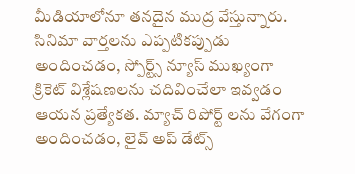మీడియాలోనూ తనదైన ముద్ర వేస్తున్నారు. సినిమా వార్తలను ఎప్పటికప్పుడు అందించడం, స్పోర్ట్స్ న్యూస్ ముఖ్యంగా క్రికెట్ విశ్లేషణలను చదివించేలా ఇవ్వడం ఆయన ప్రత్యేకత. మ్యాచ్ రిపోర్ట్ లను వేగంగా అందించడం, లైవ్ అప్ డేట్స్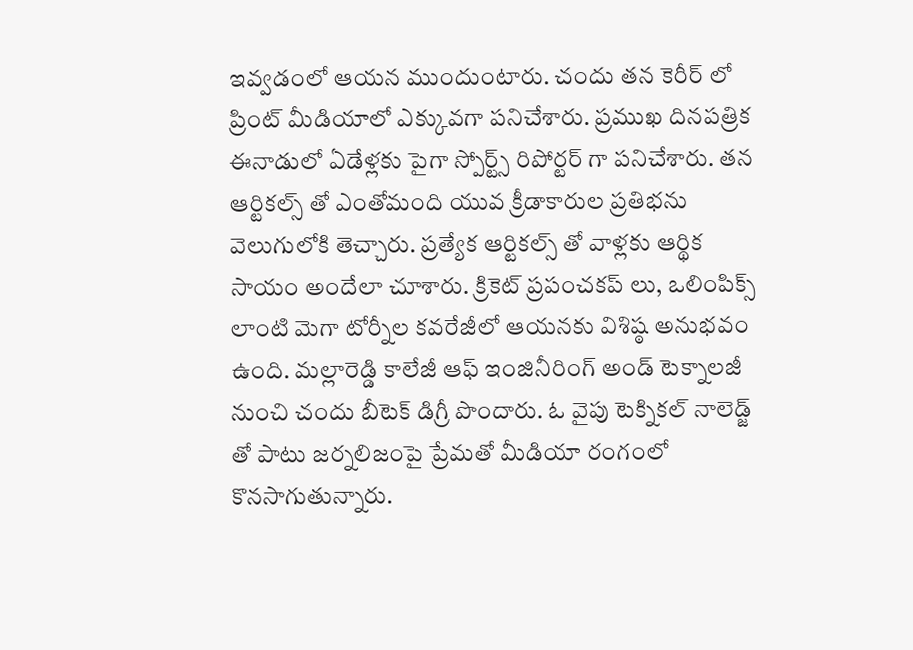ఇవ్వడంలో ఆయన ముందుంటారు. చందు తన కెరీర్ లో ప్రింట్ మీడియాలో ఎక్కువగా పనిచేశారు. ప్రముఖ దినపత్రిక ఈనాడులో ఏడేళ్లకు పైగా స్పోర్ట్స్ రిపోర్టర్ గా పనిచేశారు. తన ఆర్టికల్స్ తో ఎంతోమంది యువ క్రీడాకారుల ప్రతిభను వెలుగులోకి తెచ్చారు. ప్రత్యేక ఆర్టికల్స్ తో వాళ్లకు ఆర్థిక సాయం అందేలా చూశారు. క్రికెట్ ప్రపంచకప్ లు, ఒలింపిక్స్ లాంటి మెగా టోర్నీల కవరేజీలో ఆయనకు విశిష్ఠ అనుభవం ఉంది. మల్లారెడ్డి కాలేజీ ఆఫ్ ఇంజినీరింగ్ అండ్ టెక్నాలజీ నుంచి చందు బీటెక్ డిగ్రీ పొందారు. ఓ వైపు టెక్నికల్ నాలెడ్జ్ తో పాటు జర్నలిజంపై ప్రేమతో మీడియా రంగంలో కొనసాగుతున్నారు.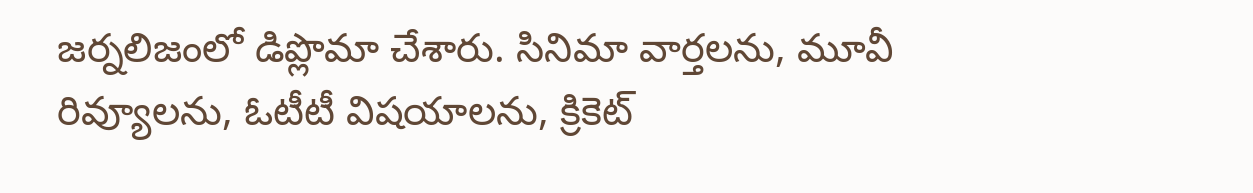జర్నలిజంలో డిప్లొమా చేశారు. సినిమా వార్తలను, మూవీ రివ్యూలను, ఓటీటీ విషయాలను, క్రికెట్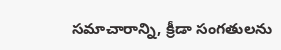సమాచారాన్ని, క్రీడా సంగతులను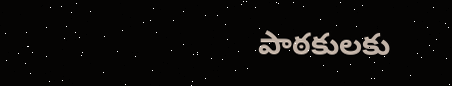పాఠకులకు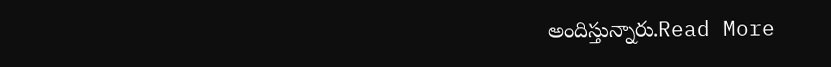అందిస్తున్నారు.Read More